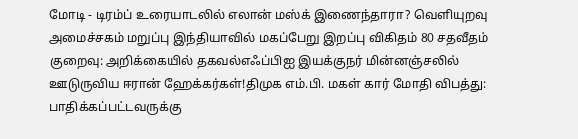மோடி - டிரம்ப் உரையாடலில் எலான் மஸ்க் இணைந்தாரா? வெளியுறவு அமைச்சகம் மறுப்பு இந்தியாவில் மகப்பேறு இறப்பு விகிதம் 80 சதவீதம் குறைவு: அறிக்கையில் தகவல்எஃப்பிஐ இயக்குநர் மின்னஞ்சலில் ஊடுருவிய ஈரான் ஹேக்கர்கள்!திமுக எம்.பி. மகள் கார் மோதி விபத்து: பாதிக்கப்பட்டவருக்கு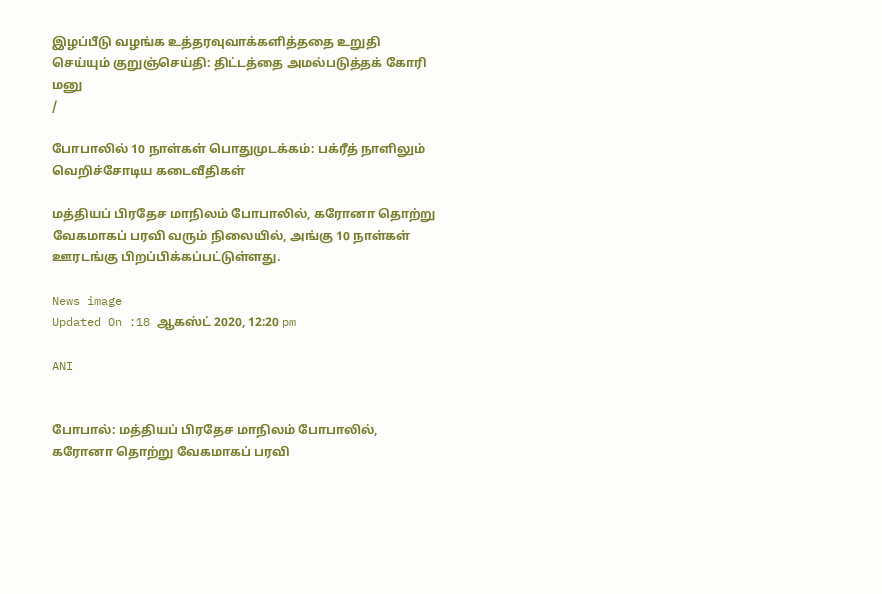இழப்பீடு வழங்க உத்தரவுவாக்களித்ததை உறுதி செய்யும் குறுஞ்செய்தி: திட்டத்தை அமல்படுத்தக் கோரி மனு
/

போபாலில் 10 நாள்கள் பொதுமுடக்கம்: பக்ரீத் நாளிலும் வெறிச்சோடிய கடைவீதிகள்

மத்தியப் பிரதேச மாநிலம் போபாலில், கரோனா தொற்று வேகமாகப் பரவி வரும் நிலையில், அங்கு 10 நாள்கள் ஊரடங்கு பிறப்பிக்கப்பட்டுள்ளது.

News image
Updated On :18 ஆகஸ்ட் 2020, 12:20 pm

ANI


போபால்: மத்தியப் பிரதேச மாநிலம் போபாலில், கரோனா தொற்று வேகமாகப் பரவி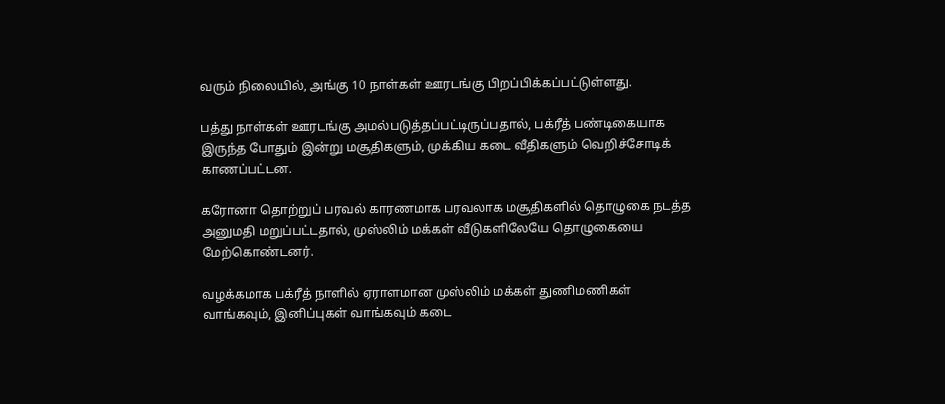வரும் நிலையில், அங்கு 10 நாள்கள் ஊரடங்கு பிறப்பிக்கப்பட்டுள்ளது.

பத்து நாள்கள் ஊரடங்கு அமல்படுத்தப்பட்டிருப்பதால், பக்ரீத் பண்டிகையாக இருந்த போதும் இன்று மசூதிகளும், முக்கிய கடை வீதிகளும் வெறிச்சோடிக் காணப்பட்டன.

கரோனா தொற்றுப் பரவல் காரணமாக பரவலாக மசூதிகளில் தொழுகை நடத்த அனுமதி மறுப்பட்டதால், முஸ்லிம் மக்கள் வீடுகளிலேயே தொழுகையை மேற்கொண்டனர்.

வழக்கமாக பக்ரீத் நாளில் ஏராளமான முஸ்லிம் மக்கள் துணிமணிகள் வாங்கவும், இனிப்புகள் வாங்கவும் கடை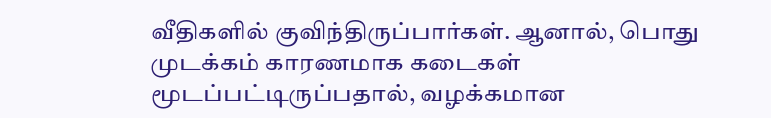வீதிகளில் குவிந்திருப்பார்கள். ஆனால், பொது முடக்கம் காரணமாக கடைகள் மூடப்பட்டிருப்பதால், வழக்கமான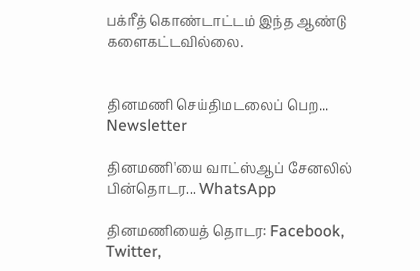பக்ரீத் கொண்டாட்டம் இந்த ஆண்டு களைகட்டவில்லை.


தினமணி செய்திமடலைப் பெற... Newsletter

தினமணி'யை வாட்ஸ்ஆப் சேனலில் பின்தொடர... WhatsApp

தினமணியைத் தொடர: Facebook, Twitter,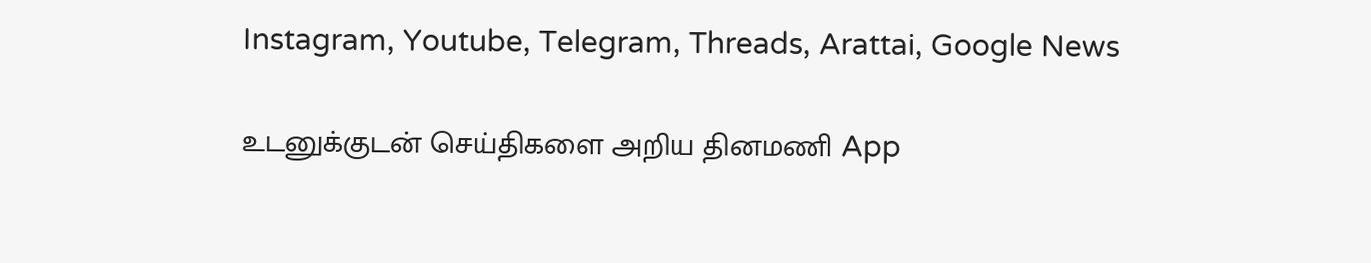Instagram, Youtube, Telegram, Threads, Arattai, Google News

உடனுக்குடன் செய்திகளை அறிய தினமணி App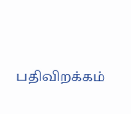பதிவிறக்கம்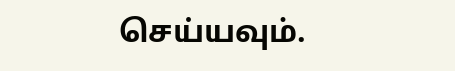செய்யவும்.